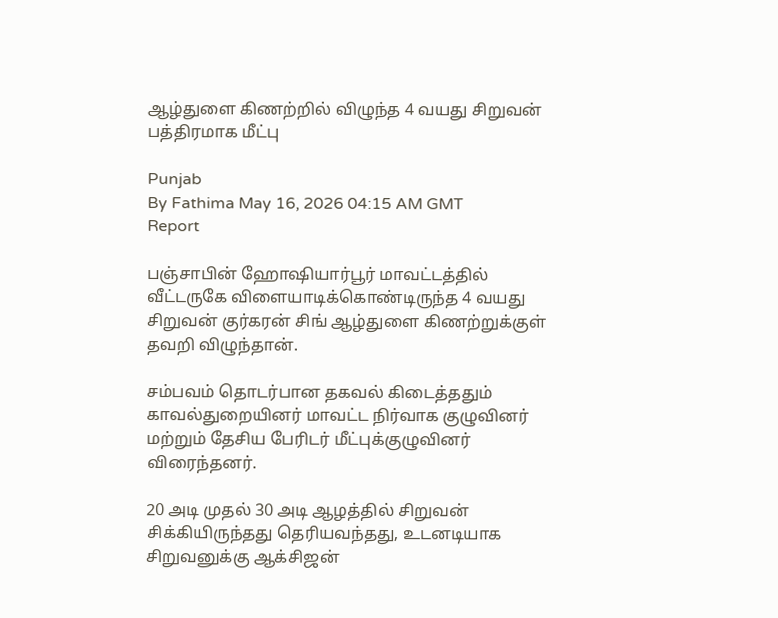ஆழ்துளை கிணற்றில் விழுந்த 4 வயது சிறுவன் பத்திரமாக மீட்பு

Punjab
By Fathima May 16, 2026 04:15 AM GMT
Report

பஞ்சாபின் ஹோஷியார்பூர் மாவட்டத்தில் வீட்டருகே விளையாடிக்கொண்டிருந்த 4 வயது சிறுவன் குர்கரன் சிங் ஆழ்துளை கிணற்றுக்குள் தவறி விழுந்தான்.

சம்பவம் தொடர்பான தகவல் கிடைத்ததும் காவல்துறையினர் மாவட்ட நிர்வாக குழுவினர் மற்றும் தேசிய பேரிடர் மீட்புக்குழுவினர் விரைந்தனர்.

20 அடி முதல் 30 அடி ஆழத்தில் சிறுவன் சிக்கியிருந்தது தெரியவந்தது, உடனடியாக சிறுவனுக்கு ஆக்சிஜன்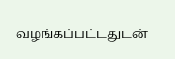வழங்கப்பட்டதுடன்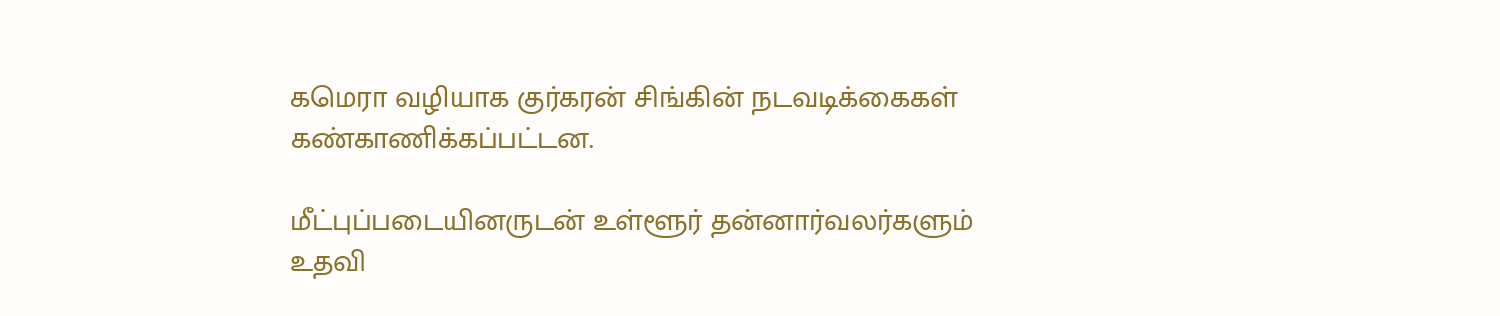கமெரா வழியாக குர்கரன் சிங்கின் நடவடிக்கைகள் கண்காணிக்கப்பட்டன.

மீட்புப்படையினருடன் உள்ளூர் தன்னார்வலர்களும் உதவி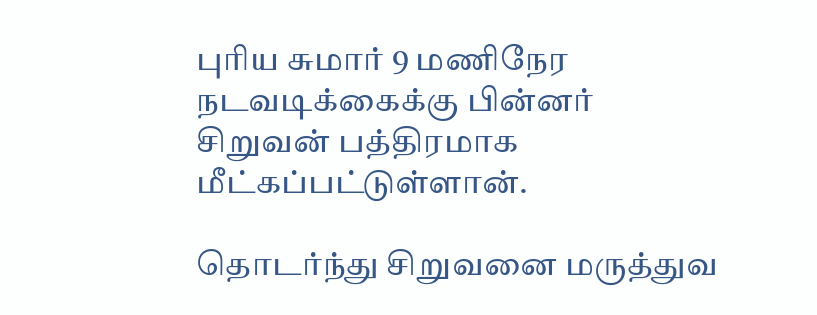புரிய சுமார் 9 மணிநேர நடவடிக்கைக்கு பின்னர் சிறுவன் பத்திரமாக மீட்கப்பட்டுள்ளான்.

தொடர்ந்து சிறுவனை மருத்துவ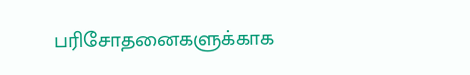பரிசோதனைகளுக்காக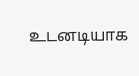உடனடியாக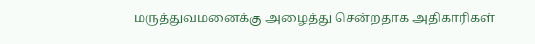மருத்துவமனைக்கு அழைத்து சென்றதாக அதிகாரிகள்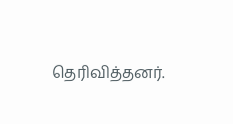தெரிவித்தனர்.